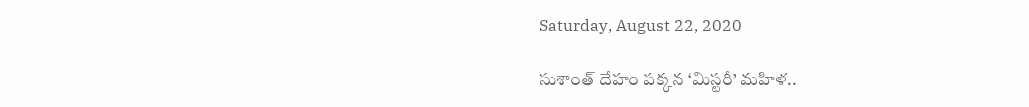Saturday, August 22, 2020

సుశాంత్ దేహం పక్కన ‘మిస్టరీ’ మహిళ..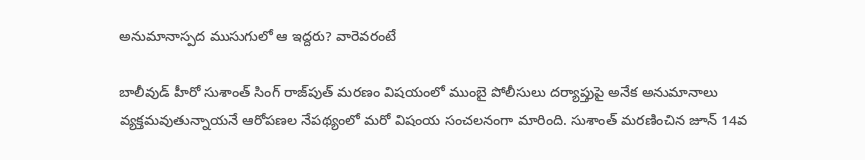అనుమానాస్పద ముసుగులో ఆ ఇద్దరు? వారెవరంటే

బాలీవుడ్‌ హీరో సుశాంత్ సింగ్ రాజ్‌పుత్ మరణం విషయంలో ముంబై పోలీసులు దర్యాప్తుపై అనేక అనుమానాలు వ్యక్తమవుతున్నాయనే ఆరోపణల నేపథ్యంలో మరో విషంయ సంచలనంగా మారింది. సుశాంత్ మరణించిన జూన్ 14వ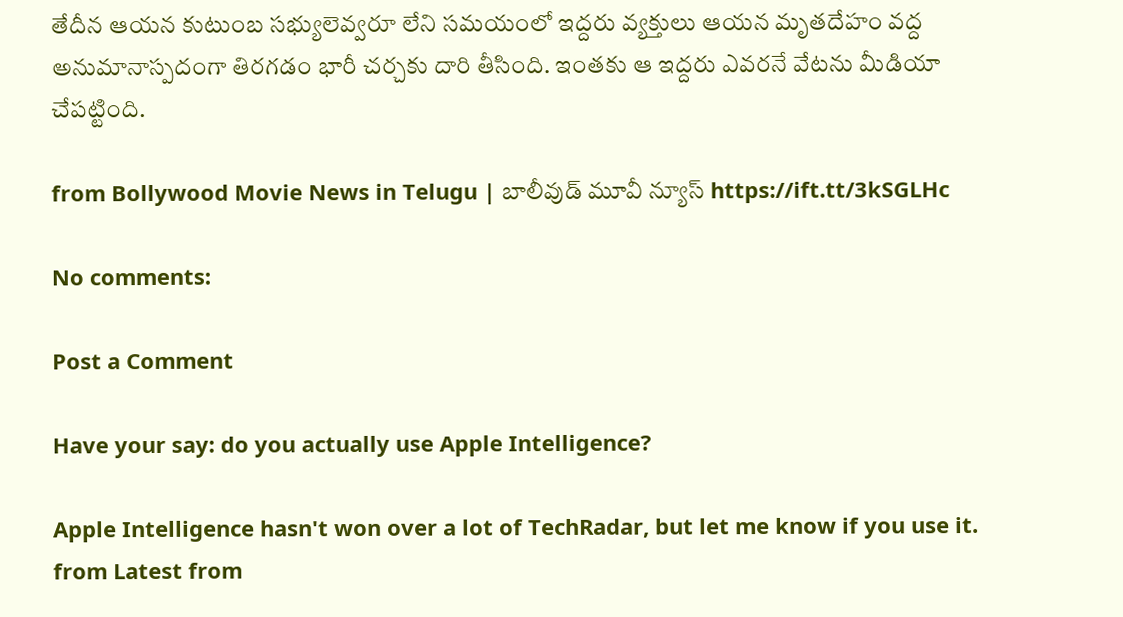తేదీన ఆయన కుటుంబ సభ్యులెవ్వరూ లేని సమయంలో ఇద్దరు వ్యక్తులు ఆయన మృతదేహం వద్ద అనుమానాస్పదంగా తిరగడం భారీ చర్చకు దారి తీసింది. ఇంతకు ఆ ఇద్దరు ఎవరనే వేటను మీడియా చేపట్టింది.

from Bollywood Movie News in Telugu | బాలీవుడ్ మూవీ న్యూస్ https://ift.tt/3kSGLHc

No comments:

Post a Comment

Have your say: do you actually use Apple Intelligence?

Apple Intelligence hasn't won over a lot of TechRadar, but let me know if you use it. from Latest from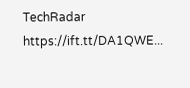TechRadar https://ift.tt/DA1QWE...